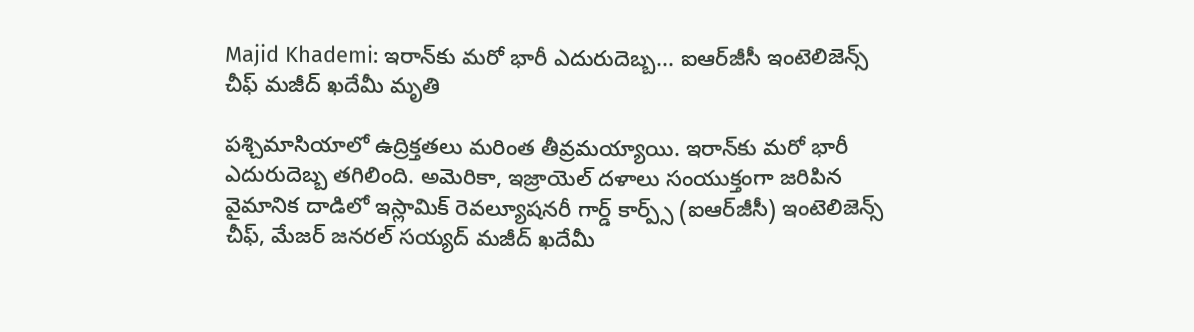Majid Khademi: ఇరాన్‌కు మరో భారీ ఎదురుదెబ్బ... ఐఆర్‌జీసీ ఇంటెలిజెన్స్ చీఫ్ మజీద్ ఖదేమీ మృతి

పశ్చిమాసియాలో ఉద్రిక్తతలు మరింత తీవ్రమయ్యాయి. ఇరాన్‌కు మరో భారీ ఎదురుదెబ్బ తగిలింది. అమెరికా, ఇజ్రాయెల్ దళాలు సంయుక్తంగా జరిపిన వైమానిక దాడిలో ఇస్లామిక్ రెవల్యూషనరీ గార్డ్ కార్ప్స్ (ఐఆర్‌జీసీ) ఇంటెలిజెన్స్ చీఫ్, మేజర్ జనరల్ సయ్యద్ మజీద్ ఖదేమీ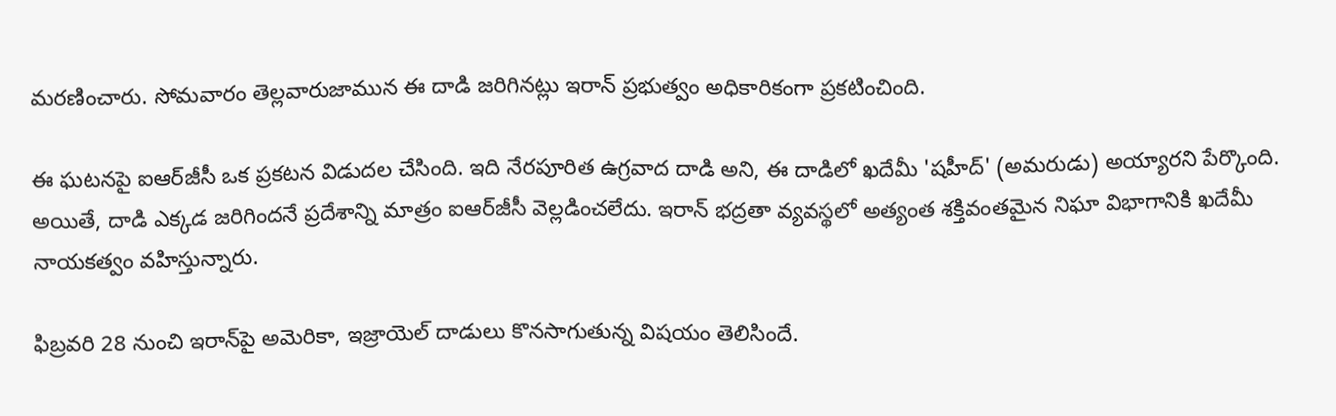మరణించారు. సోమవారం తెల్లవారుజామున ఈ దాడి జరిగినట్లు ఇరాన్ ప్రభుత్వం అధికారికంగా ప్రకటించింది.

ఈ ఘటనపై ఐఆర్‌జీసీ ఒక ప్రకటన విడుదల చేసింది. ఇది నేరపూరిత ఉగ్రవాద దాడి అని, ఈ దాడిలో ఖదేమీ 'షహీద్' (అమరుడు) అయ్యారని పేర్కొంది. అయితే, దాడి ఎక్కడ జరిగిందనే ప్రదేశాన్ని మాత్రం ఐఆర్‌జీసీ వెల్లడించలేదు. ఇరాన్ భద్రతా వ్యవస్థలో అత్యంత శక్తివంతమైన నిఘా విభాగానికి ఖదేమీ నాయకత్వం వహిస్తున్నారు.

ఫిబ్రవరి 28 నుంచి ఇరాన్‌పై అమెరికా, ఇజ్రాయెల్ దాడులు కొనసాగుతున్న విషయం తెలిసిందే.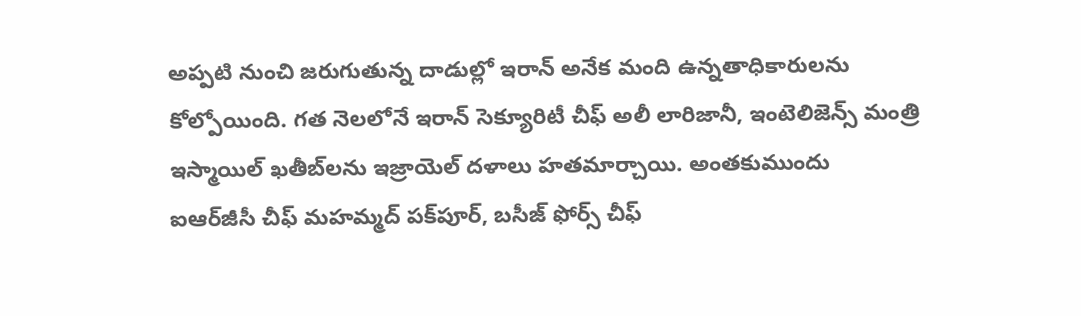అప్పటి నుంచి జరుగుతున్న దాడుల్లో ఇరాన్ అనేక మంది ఉన్నతాధికారులను కోల్పోయింది. గత నెలలోనే ఇరాన్ సెక్యూరిటీ చీఫ్ అలీ లారిజానీ, ఇంటెలిజెన్స్ మంత్రి ఇస్మాయిల్ ఖతీబ్‌లను ఇజ్రాయెల్ దళాలు హతమార్చాయి. అంతకుముందు ఐఆర్‌జీసీ చీఫ్ మహమ్మద్ పక్‌పూర్, బసీజ్ ఫోర్స్ చీఫ్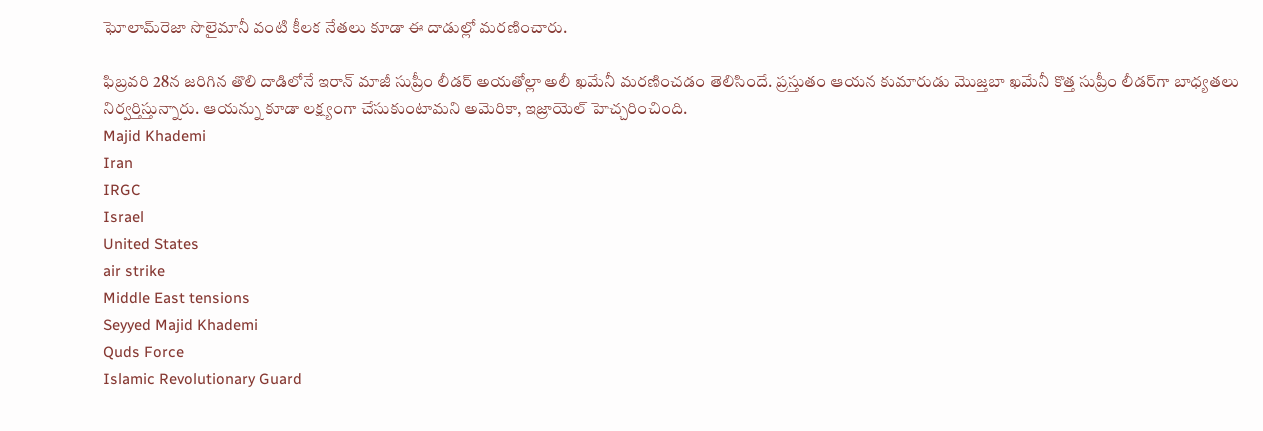ఘోలామ్‌రెజా సొలైమానీ వంటి కీలక నేతలు కూడా ఈ దాడుల్లో మరణించారు.

ఫిబ్రవరి 28న జరిగిన తొలి దాడిలోనే ఇరాన్ మాజీ సుప్రీం లీడర్ అయతోల్లా అలీ ఖమేనీ మరణించడం తెలిసిందే. ప్రస్తుతం ఆయన కుమారుడు మొజ్తబా ఖమేనీ కొత్త సుప్రీం లీడర్‌గా బాధ్యతలు నిర్వర్తిస్తున్నారు. ఆయన్ను కూడా లక్ష్యంగా చేసుకుంటామని అమెరికా, ఇజ్రాయెల్ హెచ్చరించింది.
Majid Khademi
Iran
IRGC
Israel
United States
air strike
Middle East tensions
Seyyed Majid Khademi
Quds Force
Islamic Revolutionary Guard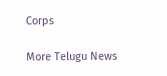Corps

More Telugu News